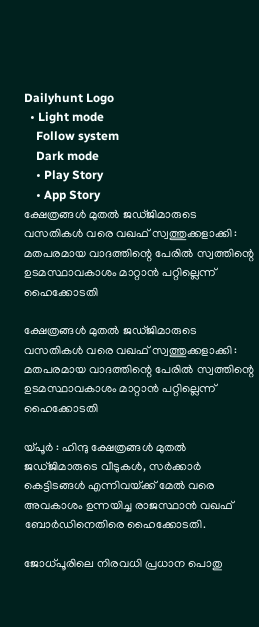Dailyhunt Logo
  • Light mode
    Follow system
    Dark mode
    • Play Story
    • App Story
ക്ഷേത്രങ്ങള്‍ മുതല്‍ ജഡ്ജിമാരുടെ വസതികള്‍ വരെ വഖഫ് സ്വത്തുക്കളാക്കി : മതപരമായ വാദത്തിന്റെ പേരില്‍ സ്വത്തിന്റെ ഉടമസ്ഥാവകാശം മാറ്റാൻ പറ്റില്ലെന്ന് ഹൈക്കോടതി

ക്ഷേത്രങ്ങള്‍ മുതല്‍ ജഡ്ജിമാരുടെ വസതികള്‍ വരെ വഖഫ് സ്വത്തുക്കളാക്കി : മതപരമായ വാദത്തിന്റെ പേരില്‍ സ്വത്തിന്റെ ഉടമസ്ഥാവകാശം മാറ്റാൻ പറ്റില്ലെന്ന് ഹൈക്കോടതി

യ്‌പൂർ : ഹിന്ദു ക്ഷേത്രങ്ങള്‍ മുതല്‍ ജഡ്ജിമാരുടെ വീടുകള്‍, സർക്കാർ കെട്ടിടങ്ങള്‍ എന്നിവയ്‌ക്ക് മേല്‍ വരെ അവകാശം ഉന്നയിച്ച രാജസ്ഥാൻ വഖഫ് ബോർഡിനെതിരെ ഹൈക്കോടതി.

ജോധ്പൂരിലെ നിരവധി പ്രധാന പൊതു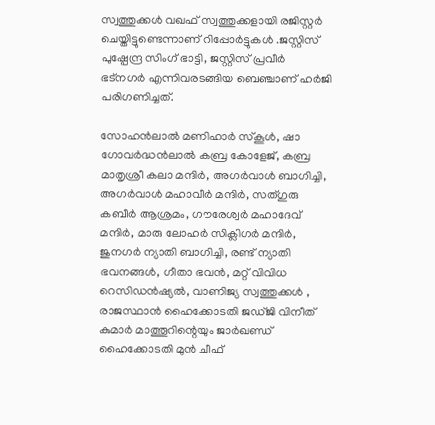സ്വത്തുക്കള്‍ വഖഫ് സ്വത്തുക്കളായി രജിസ്റ്റർ ചെയ്തിട്ടുണ്ടെന്നാണ് റിപ്പോർട്ടുകള്‍ .ജസ്റ്റിസ് പുഷ്പേന്ദ്ര സിംഗ് ഭാട്ടി, ജസ്റ്റിസ് പ്രവീർ ഭട്നഗർ എന്നിവരടങ്ങിയ ബെഞ്ചാണ് ഹർജി പരിഗണിച്ചത്.

സോഹൻലാല്‍ മണിഹാർ സ്കൂള്‍, ഷാ ഗോവർദ്ധൻലാല്‍ കബ്ര കോളേജ്, കബ്ര മാതൃശ്രീ കലാ മന്ദിർ, അഗർവാള്‍ ബാഗിച്ചി, അഗർവാള്‍ മഹാവീർ മന്ദിർ, സത്ഗുരു കബീർ ആശ്രമം, ഗൗരേശ്വർ മഹാദേവ് മന്ദിർ, മാരു ലോഹർ സിക്ലിഗർ മന്ദിർ, ജുനഗർ ന്യാതി ബാഗിച്ചി, രണ്ട് ന്യാതി ഭവനങ്ങള്‍, ഗീതാ ഭവൻ, മറ്റ് വിവിധ റെസിഡൻഷ്യല്‍, വാണിജ്യ സ്വത്തുക്കള്‍ , രാജസ്ഥാൻ ഹൈക്കോടതി ജഡ്ജി വിനീത് കുമാർ മാത്തൂറിന്റെയും ജാർഖണ്ഡ് ഹൈക്കോടതി മുൻ ചീഫ്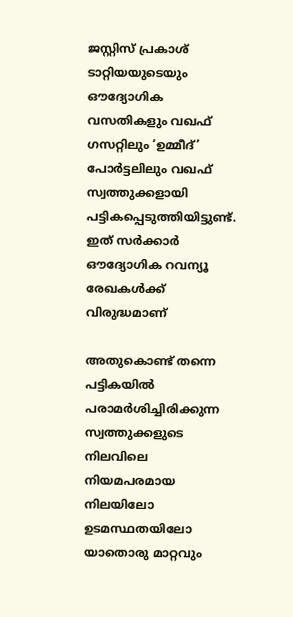ജസ്റ്റിസ് പ്രകാശ് ടാറ്റിയയുടെയും ഔദ്യോഗിക വസതികളും വഖഫ് ഗസറ്റിലും ‘ഉമ്മീദ്’ പോർട്ടലിലും വഖഫ് സ്വത്തുക്കളായി പട്ടികപ്പെടുത്തിയിട്ടുണ്ട്. ഇത് സർക്കാർ ഔദ്യോഗിക റവന്യൂ രേഖകള്‍ക്ക് വിരുദ്ധമാണ്

അതുകൊണ്ട് തന്നെ പട്ടികയില്‍ പരാമർശിച്ചിരിക്കുന്ന സ്വത്തുക്കളുടെ നിലവിലെ നിയമപരമായ നിലയിലോ ഉടമസ്ഥതയിലോ യാതൊരു മാറ്റവും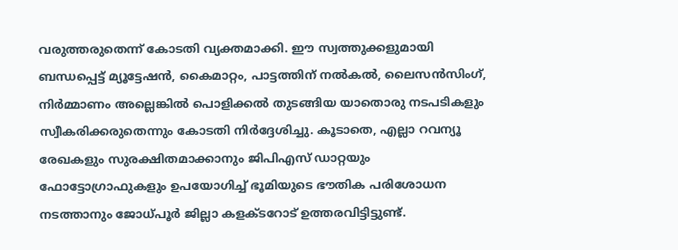വരുത്തരുതെന്ന് കോടതി വ്യക്തമാക്കി. ഈ സ്വത്തുക്കളുമായി ബന്ധപ്പെട്ട് മ്യൂട്ടേഷൻ, കൈമാറ്റം, പാട്ടത്തിന് നല്‍കല്‍, ലൈസൻസിംഗ്, നിർമ്മാണം അല്ലെങ്കില്‍ പൊളിക്കല്‍ തുടങ്ങിയ യാതൊരു നടപടികളും സ്വീകരിക്കരുതെന്നും കോടതി നിർദ്ദേശിച്ചു. കൂടാതെ, എല്ലാ റവന്യൂ രേഖകളും സുരക്ഷിതമാക്കാനും ജിപിഎസ് ഡാറ്റയും ഫോട്ടോഗ്രാഫുകളും ഉപയോഗിച്ച്‌ ഭൂമിയുടെ ഭൗതിക പരിശോധന നടത്താനും ജോധ്പൂർ ജില്ലാ കളക്ടറോട് ഉത്തരവിട്ടിട്ടുണ്ട്.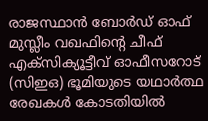രാജസ്ഥാൻ ബോർഡ് ഓഫ് മുസ്ലീം വഖഫിന്റെ ചീഫ് എക്സിക്യൂട്ടീവ് ഓഫീസറോട് (സിഇഒ) ഭൂമിയുടെ യഥാർത്ഥ രേഖകള്‍ കോടതിയില്‍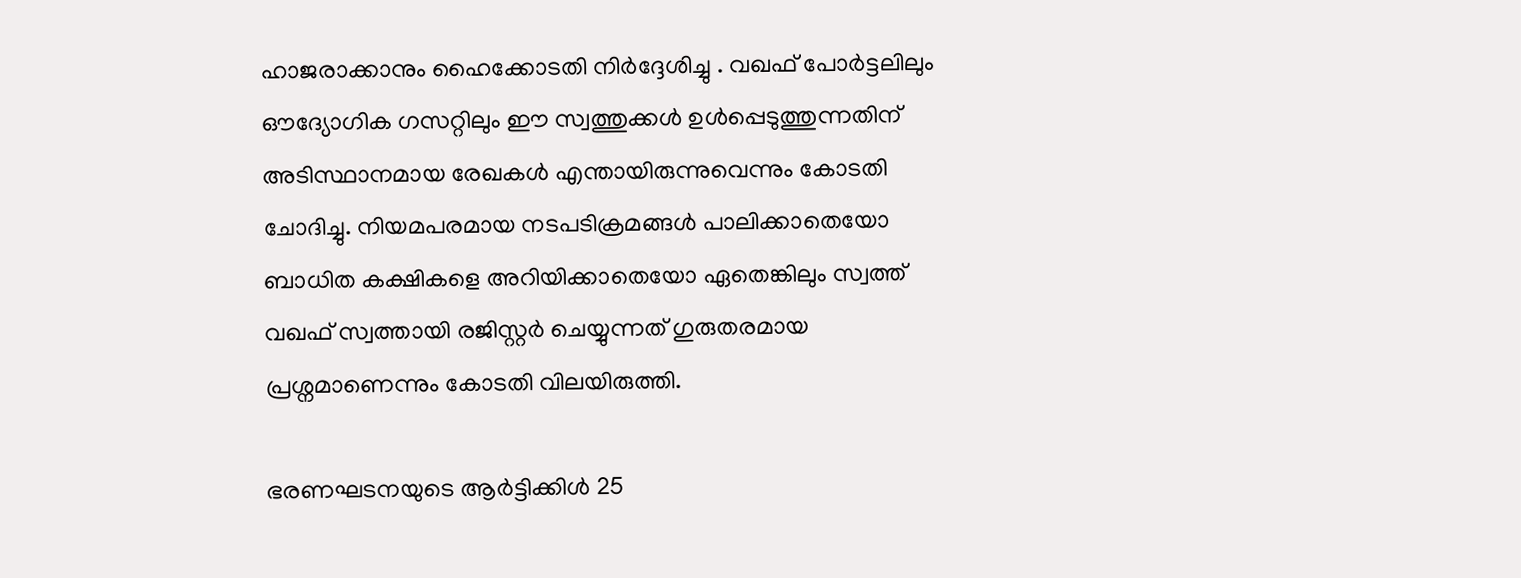ഹാജരാക്കാനും ഹൈക്കോടതി നിർദ്ദേശിച്ചു . വഖഫ് പോർട്ടലിലും ഔദ്യോഗിക ഗസറ്റിലും ഈ സ്വത്തുക്കള്‍ ഉള്‍പ്പെടുത്തുന്നതിന് അടിസ്ഥാനമായ രേഖകള്‍ എന്തായിരുന്നുവെന്നും കോടതി ചോദിച്ചു. നിയമപരമായ നടപടിക്രമങ്ങള്‍ പാലിക്കാതെയോ ബാധിത കക്ഷികളെ അറിയിക്കാതെയോ ഏതെങ്കിലും സ്വത്ത് വഖഫ് സ്വത്തായി രജിസ്റ്റർ ചെയ്യുന്നത് ഗുരുതരമായ പ്രശ്നമാണെന്നും കോടതി വിലയിരുത്തി.

ഭരണഘടനയുടെ ആർട്ടിക്കിള്‍ 25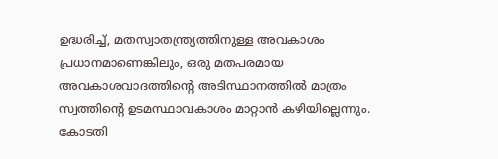ഉദ്ധരിച്ച്‌, മതസ്വാതന്ത്ര്യത്തിനുള്ള അവകാശം പ്രധാനമാണെങ്കിലും, ഒരു മതപരമായ അവകാശവാദത്തിന്റെ അടിസ്ഥാനത്തില്‍ മാത്രം സ്വത്തിന്റെ ഉടമസ്ഥാവകാശം മാറ്റാൻ കഴിയില്ലെന്നും. കോടതി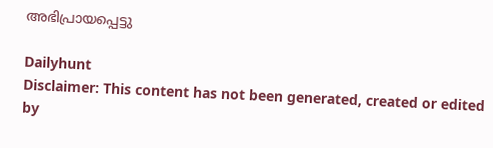അഭിപ്രായപ്പെട്ടു

Dailyhunt
Disclaimer: This content has not been generated, created or edited by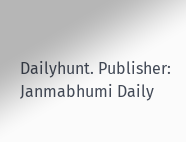Dailyhunt. Publisher: Janmabhumi Daily